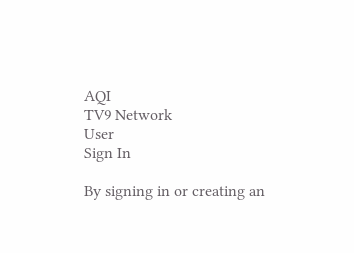AQI
TV9 Network
User
Sign In

By signing in or creating an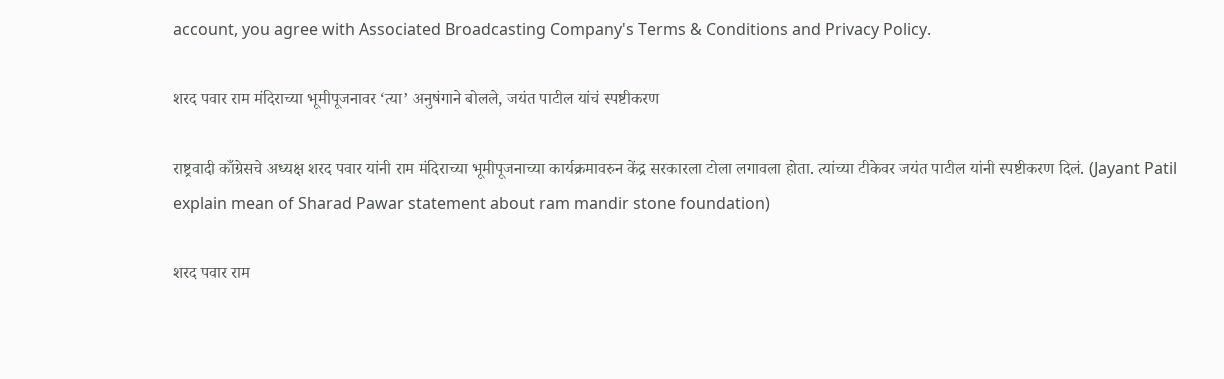account, you agree with Associated Broadcasting Company's Terms & Conditions and Privacy Policy.

शरद पवार राम मंदिराच्या भूमीपूजनावर ‘त्या’ अनुषंगाने बोलले, जयंत पाटील यांचं स्पष्टीकरण

राष्ट्रवादी काँग्रेसचे अध्यक्ष शरद पवार यांनी राम मंदिराच्या भूमीपूजनाच्या कार्यक्रमावरुन केंद्र सरकारला टोला लगावला होता. त्यांच्या टीकेवर जयंत पाटील यांनी स्पष्टीकरण दिलं. (Jayant Patil explain mean of Sharad Pawar statement about ram mandir stone foundation)

शरद पवार राम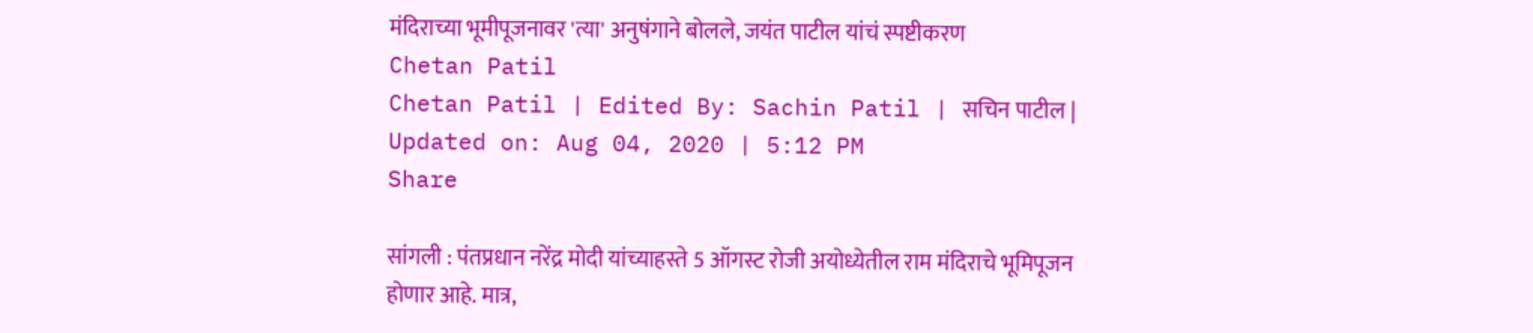मंदिराच्या भूमीपूजनावर 'त्या' अनुषंगाने बोलले, जयंत पाटील यांचं स्पष्टीकरण
Chetan Patil
Chetan Patil | Edited By: Sachin Patil | सचिन पाटील | Updated on: Aug 04, 2020 | 5:12 PM
Share

सांगली : पंतप्रधान नरेंद्र मोदी यांच्याहस्ते 5 ऑगस्ट रोजी अयोध्येतील राम मंदिराचे भूमिपूजन होणार आहे. मात्र,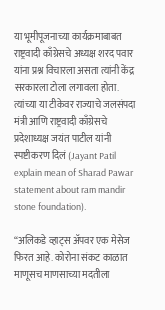या भूमीपूजनाच्या कार्यक्रमाबाबत राष्ट्रवादी काँग्रेसचे अध्यक्ष शरद पवार यांना प्रश्न विचारला असता त्यांनी केंद्र सरकारला टोला लगावला होता. त्यांच्या या टीकेवर राज्याचे जलसंपदा मंत्री आणि राष्ट्रवादी काँग्रेसचे प्रदेशाध्यक्ष जयंत पाटील यांनी स्पष्टीकरण दिलं (Jayant Patil explain mean of Sharad Pawar statement about ram mandir stone foundation).

“अलिकडे व्हाट्स अ‍ॅपवर एक मेसेज फिरत आहे. कोरोना संकट काळात माणूसच माणसाच्या मदतीला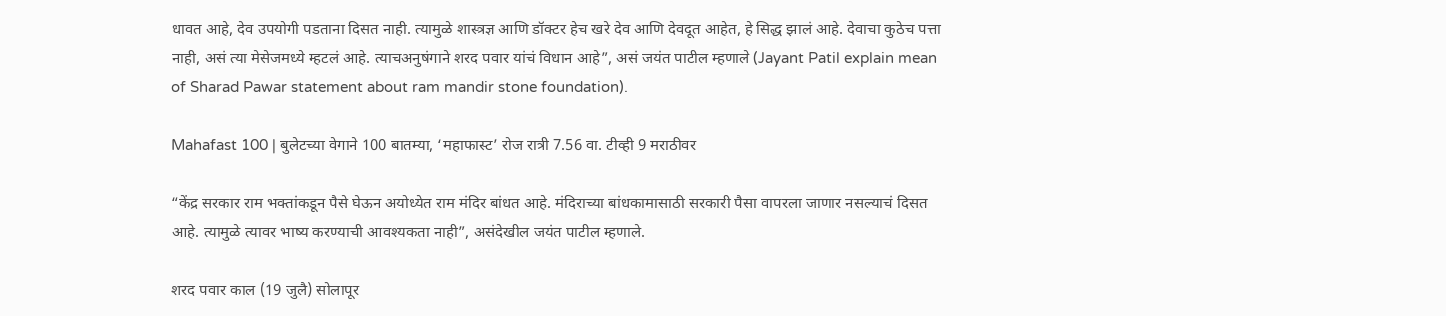धावत आहे, देव उपयोगी पडताना दिसत नाही. त्यामुळे शास्त्रज्ञ आणि डॉक्टर हेच खरे देव आणि देवदूत आहेत, हे सिद्ध झालं आहे. देवाचा कुठेच पत्ता नाही, असं त्या मेसेजमध्ये म्हटलं आहे. त्याचअनुषंगाने शरद पवार यांचं विधान आहे”, असं जयंत पाटील म्हणाले (Jayant Patil explain mean of Sharad Pawar statement about ram mandir stone foundation).

Mahafast 100 | बुलेटच्या वेगाने 100 बातम्या, ‘महाफास्ट’ रोज रात्री 7.56 वा. टीव्ही 9 मराठीवर

“केंद्र सरकार राम भक्तांकडून पैसे घेऊन अयोध्येत राम मंदिर बांधत आहे. मंदिराच्या बांधकामासाठी सरकारी पैसा वापरला जाणार नसल्याचं दिसत आहे. त्यामुळे त्यावर भाष्य करण्याची आवश्यकता नाही”, असंदेखील जयंत पाटील म्हणाले.

शरद पवार काल (19 जुलै) सोलापूर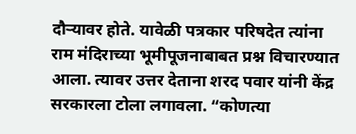दौऱ्यावर होते. यावेळी पत्रकार परिषदेत त्यांना राम मंदिराच्या भूमीपूजनाबाबत प्रश्न विचारण्यात आला. त्यावर उत्तर देताना शरद पवार यांनी केंद्र सरकारला टोला लगावला. “कोणत्या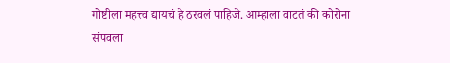गोष्टीला महत्त्व द्यायचं हे ठरवलं पाहिजे. आम्हाला वाटतं की कोरोना संपवला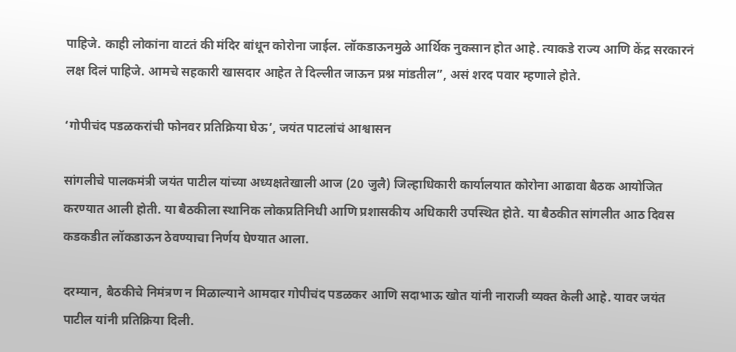पाहिजे. काही लोकांना वाटतं की मंदिर बांधून कोरोना जाईल. लॉकडाऊनमुळे आर्थिक नुकसान होत आहे. त्याकडे राज्य आणि केंद्र सरकारनं लक्ष दिलं पाहिजे. आमचे सहकारी खासदार आहेत ते दिल्लीत जाऊन प्रश्न मांडतील”, असं शरद पवार म्हणाले होते.

‘गोपीचंद पडळकरांची फोनवर प्रतिक्रिया घेऊ’, जयंत पाटलांचं आश्वासन

सांगलीचे पालकमंत्री जयंत पाटील यांच्या अध्यक्षतेखाली आज (20 जुलै) जिल्हाधिकारी कार्यालयात कोरोना आढावा बैठक आयोजित करण्यात आली होती. या बैठकीला स्थानिक लोकप्रतिनिधी आणि प्रशासकीय अधिकारी उपस्थित होते. या बैठकीत सांगलीत आठ दिवस कडकडीत लॉकडाऊन ठेवण्याचा निर्णय घेण्यात आला.

दरम्यान, बैठकीचे निमंत्रण न मिळाल्याने आमदार गोपीचंद पडळकर आणि सदाभाऊ खोत यांनी नाराजी व्यक्त केली आहे. यावर जयंत पाटील यांनी प्रतिक्रिया दिली.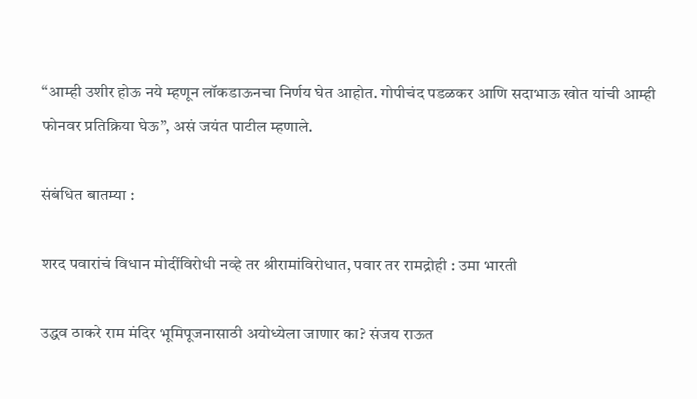“आम्ही उशीर होऊ नये म्हणून लॉकडाऊनचा निर्णय घेत आहोत. गोपीचंद पडळकर आणि सदाभाऊ खोत यांची आम्ही फोनवर प्रतिक्रिया घेऊ”, असं जयंत पाटील म्हणाले.

संबंधित बातम्या :

शरद पवारांचं विधान मोदींविरोधी नव्हे तर श्रीरामांविरोधात, पवार तर रामद्रोही : उमा भारती

उद्धव ठाकरे राम मंदिर भूमिपूजनासाठी अयोध्येला जाणार का? संजय राऊत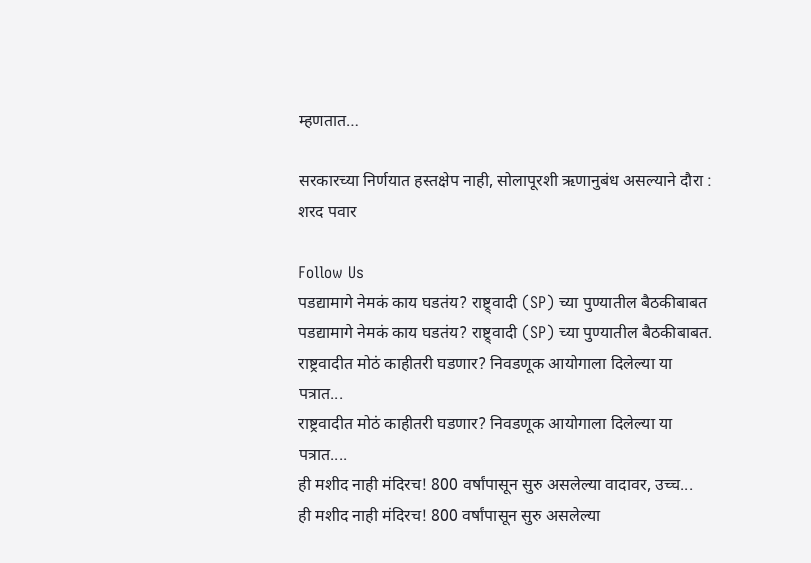म्हणतात…

सरकारच्या निर्णयात हस्तक्षेप नाही, सोलापूरशी ऋणानुबंध असल्याने दौरा : शरद पवार

Follow Us
पडद्यामागे नेमकं काय घडतंय? राष्ट्र्वादी (SP) च्या पुण्यातील बैठकीबाबत
पडद्यामागे नेमकं काय घडतंय? राष्ट्र्वादी (SP) च्या पुण्यातील बैठकीबाबत.
राष्ट्रवादीत मोठं काहीतरी घडणार? निवडणूक आयोगाला दिलेल्या या पत्रात...
राष्ट्रवादीत मोठं काहीतरी घडणार? निवडणूक आयोगाला दिलेल्या या पत्रात....
ही मशीद नाही मंदिरच! 800 वर्षांपासून सुरु असलेल्या वादावर, उच्च...
ही मशीद नाही मंदिरच! 800 वर्षांपासून सुरु असलेल्या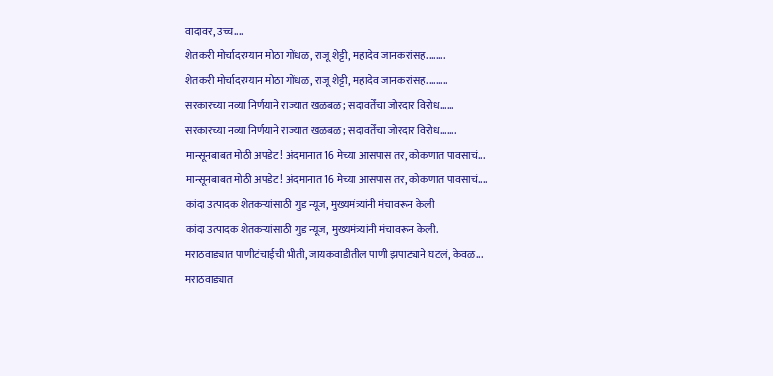वादावर, उच्च....
शेतकरी मोर्चादरम्यान मोठा गोंधळ, राजू शेट्टी, महादेव जानकरांसह........
शेतकरी मोर्चादरम्यान मोठा गोंधळ, राजू शेट्टी, महादेव जानकरांसह.........
सरकारच्या नव्या निर्णयाने राज्यात खळबळ; सदावर्तेंचा जोरदार विरोध......
सरकारच्या नव्या निर्णयाने राज्यात खळबळ; सदावर्तेंचा जोरदार विरोध.......
मान्सूनबाबत मोठी अपडेट! अंदमानात 16 मेच्या आसपास तर, कोकणात पावसाचं...
मान्सूनबाबत मोठी अपडेट! अंदमानात 16 मेच्या आसपास तर, कोकणात पावसाचं....
कांदा उत्पादक शेतकऱ्यांसाठी गुड न्यूज, मुख्यमंत्र्यांनी मंचावरून केली
कांदा उत्पादक शेतकऱ्यांसाठी गुड न्यूज, मुख्यमंत्र्यांनी मंचावरून केली.
मराठवाड्यात पाणीटंचाईची भीती, जायकवाडीतील पाणी झपाट्याने घटलं, केवळ...
मराठवाड्यात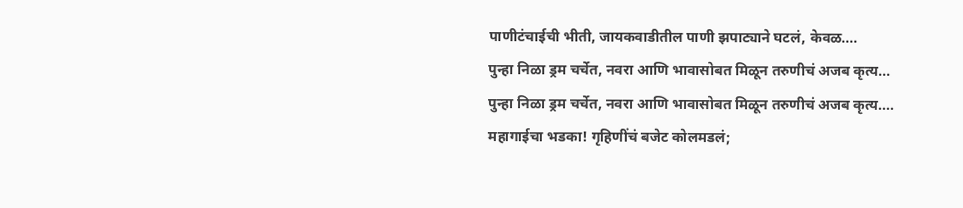पाणीटंचाईची भीती, जायकवाडीतील पाणी झपाट्याने घटलं, केवळ....
पुन्हा निळा ड्रम चर्चेत, नवरा आणि भावासोबत मिळून तरुणीचं अजब कृत्य...
पुन्हा निळा ड्रम चर्चेत, नवरा आणि भावासोबत मिळून तरुणीचं अजब कृत्य....
महागाईचा भडका! गृहिणींचं बजेट कोलमडलं;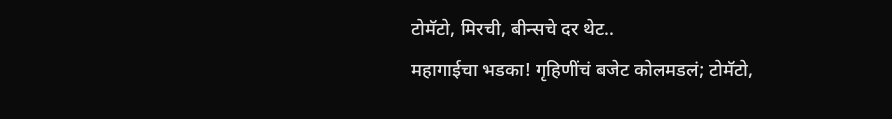टोमॅटो, मिरची, बीन्सचे दर थेट..
महागाईचा भडका! गृहिणींचं बजेट कोलमडलं; टोमॅटो,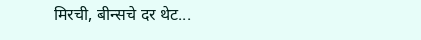मिरची, बीन्सचे दर थेट...